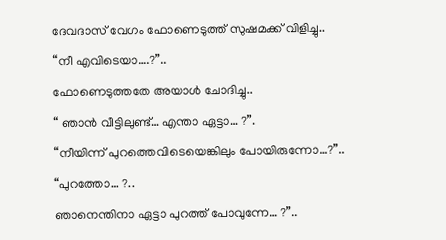ദേവദാസ് വേഗം ഫോണെടുത്ത് സുഷമക്ക് വിളിച്ചു..
“നീ എവിടെയാ….?”..
ഫോണെടുത്തതേ അയാൾ ചോദിച്ചു..
“ ഞാൻ വീട്ടിലുണ്ട്… എന്താ ഏട്ടാ… ?”.
“നീയിന്ന് പുറത്തെവിടെയെങ്കിലും പോയിരുന്നോ…?”..
“പുറത്തോ… ?..
ഞാനെന്തിനാ ഏട്ടാ പുറത്ത് പോവുന്നേ… ?”..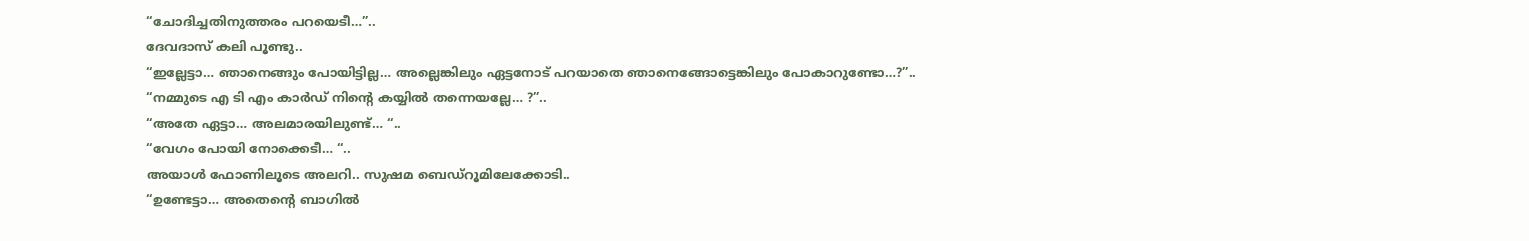“ചോദിച്ചതിനുത്തരം പറയെടീ…”..
ദേവദാസ് കലി പൂണ്ടു..
“ഇല്ലേട്ടാ… ഞാനെങ്ങും പോയിട്ടില്ല… അല്ലെങ്കിലും ഏട്ടനോട് പറയാതെ ഞാനെങ്ങോട്ടെങ്കിലും പോകാറുണ്ടോ…?”..
“നമ്മുടെ എ ടി എം കാർഡ് നിന്റെ കയ്യിൽ തന്നെയല്ലേ… ?”..
“അതേ ഏട്ടാ… അലമാരയിലുണ്ട്… “..
“വേഗം പോയി നോക്കെടീ… “..
അയാൾ ഫോണിലൂടെ അലറി.. സുഷമ ബെഡ്റൂമിലേക്കോടി..
“ഉണ്ടേട്ടാ… അതെന്റെ ബാഗിൽ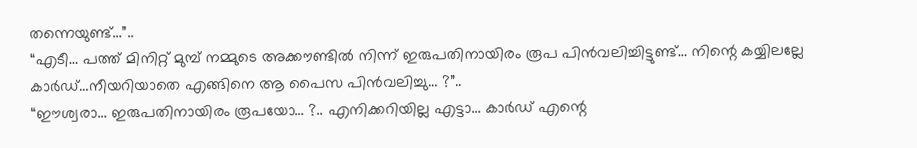തന്നെയുണ്ട്…”..
“എടീ… പത്ത് മിനിറ്റ് മുമ്പ് നമ്മുടെ അക്കൗണ്ടിൽ നിന്ന് ഇരുപതിനായിരം രൂപ പിൻവലിച്ചിട്ടുണ്ട്… നിന്റെ കയ്യിലല്ലേ കാർഡ്…നീയറിയാതെ എങ്ങിനെ ആ പൈസ പിൻവലിച്ചു… ?”..
“ഈശ്വരാ… ഇരുപതിനായിരം രൂപയോ… ?.. എനിക്കറിയില്ല എട്ടാ… കാർഡ് എന്റെ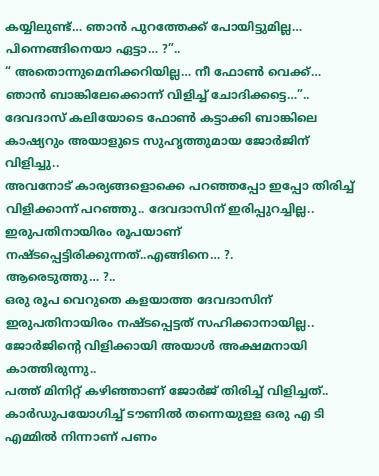കയ്യിലുണ്ട്… ഞാൻ പുറത്തേക്ക് പോയിട്ടുമില്ല… പിന്നെങ്ങിനെയാ ഏട്ടാ… ?”..
“ അതൊന്നുമെനിക്കറിയില്ല… നീ ഫോൺ വെക്ക്… ഞാൻ ബാങ്കിലേക്കൊന്ന് വിളിച്ച് ചോദിക്കട്ടെ…”..
ദേവദാസ് കലിയോടെ ഫോൺ കട്ടാക്കി ബാങ്കിലെ കാഷ്യറും അയാളുടെ സുഹൃത്തുമായ ജോർജിന് വിളിച്ചു..
അവനോട് കാര്യങ്ങളൊക്കെ പറഞ്ഞപ്പോ ഇപ്പോ തിരിച്ച് വിളിക്കാന്ന് പറഞ്ഞു.. ദേവദാസിന് ഇരിപ്പുറച്ചില്ല.. ഇരുപതിനായിരം രൂപയാണ് നഷ്ടപ്പെട്ടിരിക്കുന്നത്..എങ്ങിനെ… ?.
ആരെടുത്തു… ?..
ഒരു രൂപ വെറുതെ കളയാത്ത ദേവദാസിന് ഇരുപതിനായിരം നഷ്ടപ്പെട്ടത് സഹിക്കാനായില്ല.. ജോർജിന്റെ വിളിക്കായി അയാൾ അക്ഷമനായി കാത്തിരുന്നു..
പത്ത് മിനിറ്റ് കഴിഞ്ഞാണ് ജോർജ് തിരിച്ച് വിളിച്ചത്.. കാർഡുപയോഗിച്ച് ടൗണിൽ തന്നെയുളള ഒരു എ ടി എമ്മിൽ നിന്നാണ് പണം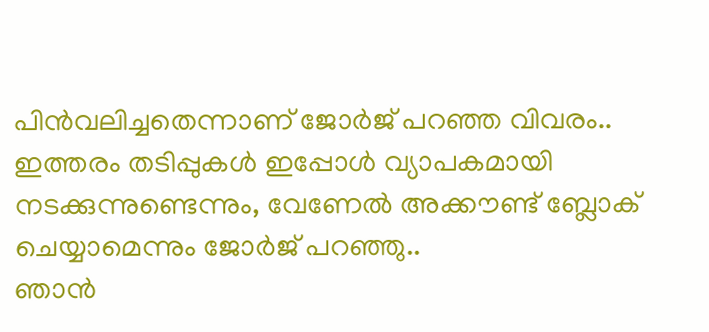പിൻവലിച്ചതെന്നാണ് ജോർജ് പറഞ്ഞ വിവരം.. ഇത്തരം തടിപ്പുകൾ ഇപ്പോൾ വ്യാപകമായി നടക്കുന്നുണ്ടെന്നും, വേണേൽ അക്കൗണ്ട് ബ്ലോക് ചെയ്യാമെന്നും ജോർജ് പറഞ്ഞു..
ഞാൻ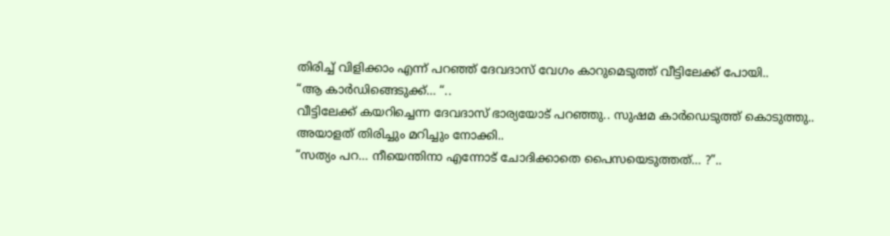തിരിച്ച് വിളിക്കാം എന്ന് പറഞ്ഞ് ദേവദാസ് വേഗം കാറുമെടുത്ത് വീട്ടിലേക്ക് പോയി..
“ആ കാർഡിങ്ങെടുക്ക്… “..
വീട്ടിലേക്ക് കയറിച്ചെന്ന ദേവദാസ് ഭാര്യയോട് പറഞ്ഞു.. സുഷമ കാർഡെടുത്ത് കൊടുത്തു.. അയാളത് തിരിച്ചും മറിച്ചും നോക്കി..
“സത്യം പറ… നീയെന്തിനാ എന്നോട് ചോദിക്കാതെ പൈസയെടുത്തത്… ?”..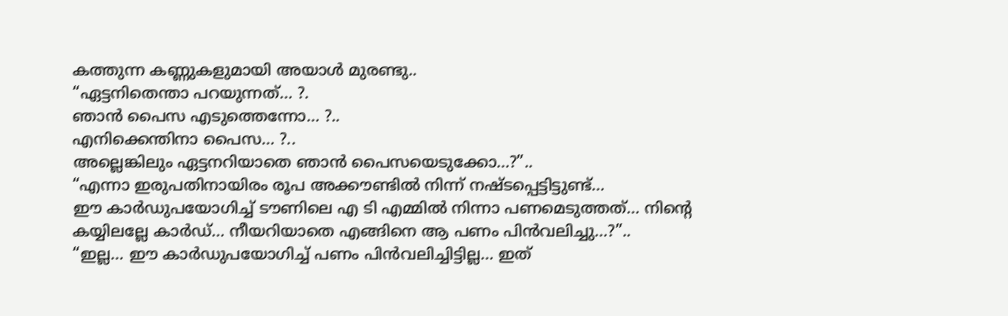കത്തുന്ന കണ്ണുകളുമായി അയാൾ മുരണ്ടു..
“ഏട്ടനിതെന്താ പറയുന്നത്… ?.
ഞാൻ പൈസ എടുത്തെന്നോ… ?..
എനിക്കെന്തിനാ പൈസ… ?..
അല്ലെങ്കിലും ഏട്ടനറിയാതെ ഞാൻ പൈസയെടുക്കോ…?”..
“എന്നാ ഇരുപതിനായിരം രൂപ അക്കൗണ്ടിൽ നിന്ന് നഷ്ടപ്പെട്ടിട്ടുണ്ട്…
ഈ കാർഡുപയോഗിച്ച് ടൗണിലെ എ ടി എമ്മിൽ നിന്നാ പണമെടുത്തത്… നിന്റെ കയ്യിലല്ലേ കാർഡ്… നീയറിയാതെ എങ്ങിനെ ആ പണം പിൻവലിച്ചു…?”..
“ഇല്ല… ഈ കാർഡുപയോഗിച്ച് പണം പിൻവലിച്ചിട്ടില്ല… ഇത്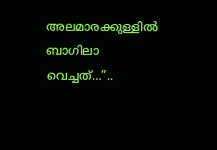അലമാരക്കുള്ളിൽ ബാഗിലാ വെച്ചത്…”..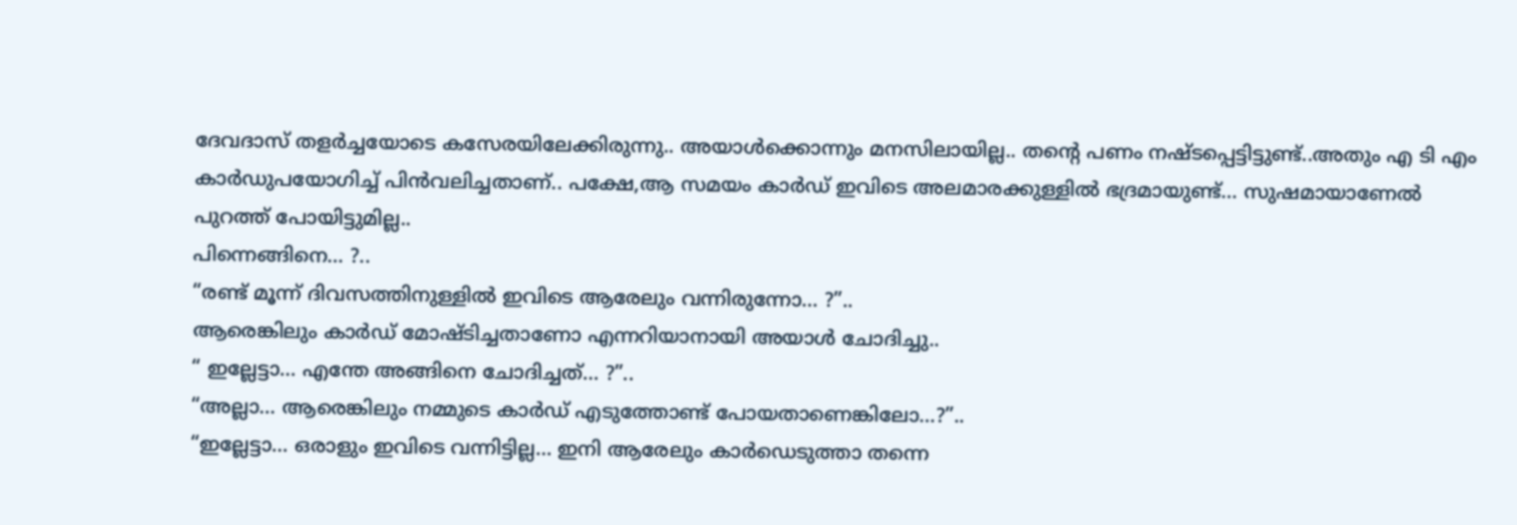ദേവദാസ് തളർച്ചയോടെ കസേരയിലേക്കിരുന്നു.. അയാൾക്കൊന്നും മനസിലായില്ല.. തന്റെ പണം നഷ്ടപ്പെട്ടിട്ടുണ്ട്..അതും എ ടി എം കാർഡുപയോഗിച്ച് പിൻവലിച്ചതാണ്.. പക്ഷേ,ആ സമയം കാർഡ് ഇവിടെ അലമാരക്കുള്ളിൽ ഭദ്രമായുണ്ട്… സുഷമായാണേൽ പുറത്ത് പോയിട്ടുമില്ല..
പിന്നെങ്ങിനെ… ?..
“രണ്ട് മൂന്ന് ദിവസത്തിനുള്ളിൽ ഇവിടെ ആരേലും വന്നിരുന്നോ… ?”..
ആരെങ്കിലും കാർഡ് മോഷ്ടിച്ചതാണോ എന്നറിയാനായി അയാൾ ചോദിച്ചു..
“ ഇല്ലേട്ടാ… എന്തേ അങ്ങിനെ ചോദിച്ചത്… ?”..
“അല്ലാ… ആരെങ്കിലും നമ്മുടെ കാർഡ് എടുത്തോണ്ട് പോയതാണെങ്കിലോ…?”..
“ഇല്ലേട്ടാ… ഒരാളും ഇവിടെ വന്നിട്ടില്ല… ഇനി ആരേലും കാർഡെടുത്താ തന്നെ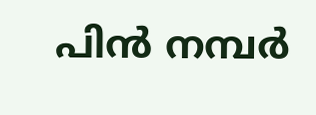പിൻ നമ്പർ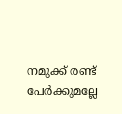നമുക്ക് രണ്ട് പേർക്കുമല്ലേ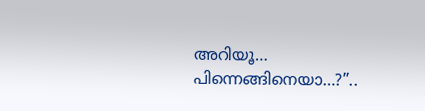അറിയൂ… പിന്നെങ്ങിനെയാ…?”..